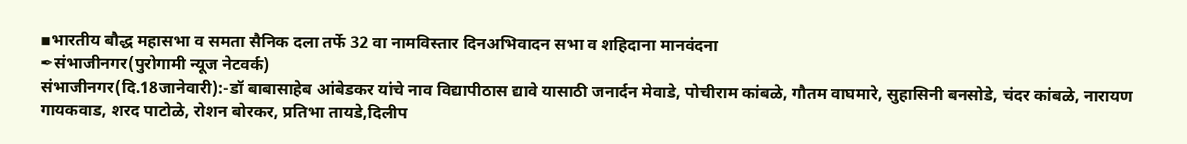▪भारतीय बौद्ध महासभा व समता सैनिक दला तर्फे 32 वा नामविस्तार दिनअभिवादन सभा व शहिदाना मानवंदना
✒संभाजीनगर(पुरोगामी न्यूज नेटवर्क)
संभाजीनगर(दि.18जानेवारी):-डॉ बाबासाहेब आंबेडकर यांचे नाव विद्यापीठास द्यावे यासाठी जनार्दन मेवाडे, पोचीराम कांबळे, गौतम वाघमारे, सुहासिनी बनसोडे, चंदर कांबळे, नारायण गायकवाड, शरद पाटोळे, रोशन बोरकर, प्रतिभा तायडे,दिलीप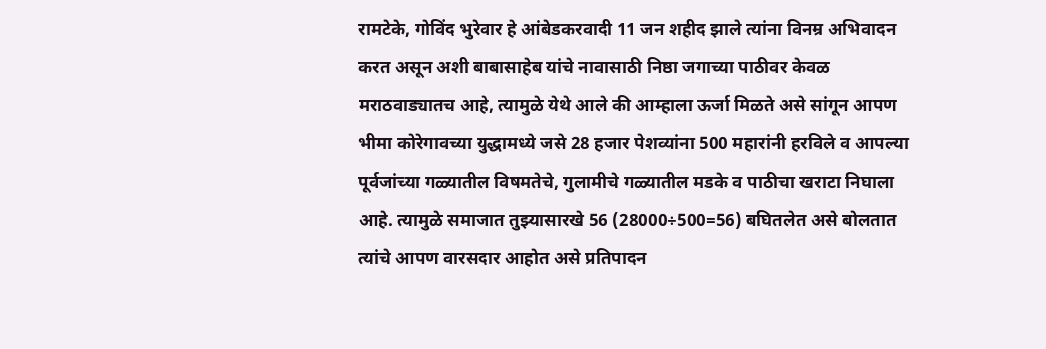रामटेके, गोविंद भुरेवार हे आंबेडकरवादी 11 जन शहीद झाले त्यांना विनम्र अभिवादन करत असून अशी बाबासाहेब यांचे नावासाठी निष्ठा जगाच्या पाठीवर केवळ मराठवाड्यातच आहे, त्यामुळे येथे आले की आम्हाला ऊर्जा मिळते असे सांगून आपण भीमा कोरेगावच्या युद्धामध्ये जसे 28 हजार पेशव्यांना 500 महारांनी हरविले व आपल्या पूर्वजांच्या गळ्यातील विषमतेचे, गुलामीचे गळ्यातील मडके व पाठीचा खराटा निघाला आहे. त्यामुळे समाजात तुझ्यासारखे 56 (28000÷500=56) बघितलेत असे बोलतात त्यांचे आपण वारसदार आहोत असे प्रतिपादन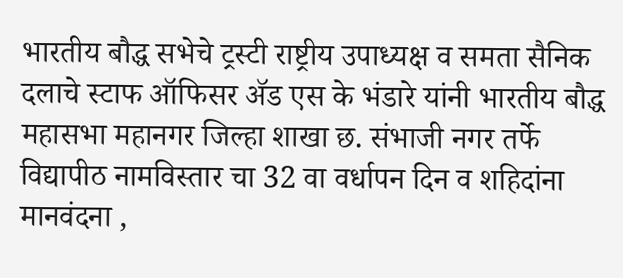भारतीय बौद्ध सभेचे ट्रस्टी राष्ट्रीय उपाध्यक्ष व समता सैनिक दलाचे स्टाफ ऑफिसर ॲड एस के भंडारे यांनी भारतीय बौद्ध महासभा महानगर जिल्हा शाखा छ. संभाजी नगर तर्फे विद्यापीठ नामविस्तार चा 32 वा वर्धापन दिन व शहिदांना मानवंदना ,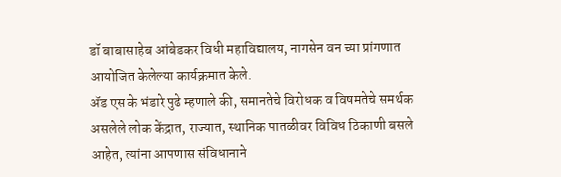डॉ बाबासाहेब आंबेडकर विधी महाविद्यालय, नागसेन वन च्या प्रांगणात आयोजित केलेल्या कार्यक्रमात केले.
ॲड एस के भंडारे पुढे म्हणाले की, समानतेचे विरोधक व विषमतेचे समर्थक असलेले लोक केंद्रात, राज्यात, स्थानिक पातळीवर विविध ठिकाणी बसले आहेत, त्यांना आपणास संविधानाने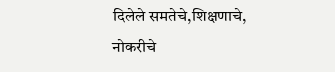दिलेले समतेचे,शिक्षणाचे, नोकरीचे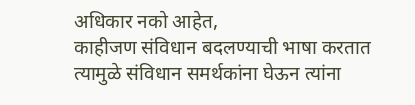अधिकार नको आहेत,
काहीजण संविधान बदलण्याची भाषा करतात त्यामुळे संविधान समर्थकांना घेऊन त्यांना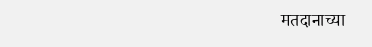मतदानाच्या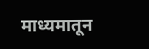माध्यमातून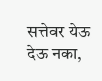सत्तेवर येऊ देऊ नका,